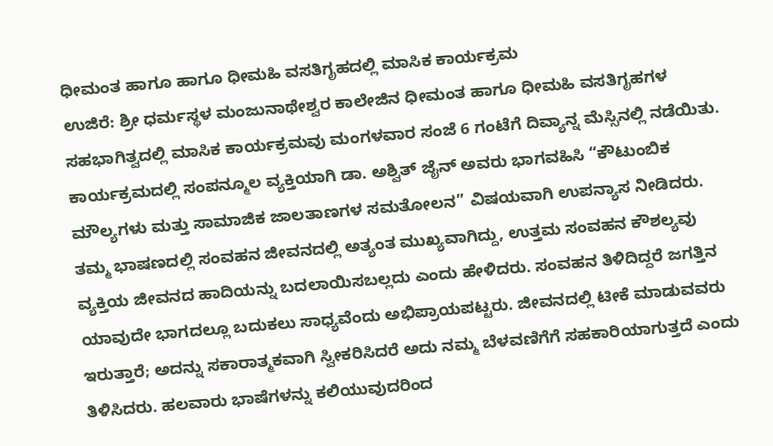ಧೀಮಂತ ಹಾಗೂ ಹಾಗೂ ಧೀಮಹಿ ವಸತಿಗೃಹದಲ್ಲಿ ಮಾಸಿಕ ಕಾರ್ಯಕ್ರಮ
ಉಜಿರೆ: ಶ್ರೀ ಧರ್ಮಸ್ಥಳ ಮಂಜುನಾಥೇಶ್ವರ ಕಾಲೇಜಿನ ಧೀಮಂತ ಹಾಗೂ ಧೀಮಹಿ ವಸತಿಗೃಹಗಳ ಸಹಭಾಗಿತ್ವದಲ್ಲಿ ಮಾಸಿಕ ಕಾರ್ಯಕ್ರಮವು ಮಂಗಳವಾರ ಸಂಜೆ 6 ಗಂಟೆಗೆ ದಿವ್ಯಾನ್ನ ಮೆಸ್ಸಿನಲ್ಲಿ ನಡೆಯಿತು. ಕಾರ್ಯಕ್ರಮದಲ್ಲಿ ಸಂಪನ್ಮೂಲ ವ್ಯಕ್ತಿಯಾಗಿ ಡಾ. ಅಶ್ವಿತ್ ಜೈನ್ ಅವರು ಭಾಗವಹಿಸಿ “ಕೌಟುಂಬಿಕ ಮೌಲ್ಯಗಳು ಮತ್ತು ಸಾಮಾಜಿಕ ಜಾಲತಾಣಗಳ ಸಮತೋಲನ” ವಿಷಯವಾಗಿ ಉಪನ್ಯಾಸ ನೀಡಿದರು.
ತಮ್ಮ ಭಾಷಣದಲ್ಲಿ ಸಂವಹನ ಜೀವನದಲ್ಲಿ ಅತ್ಯಂತ ಮುಖ್ಯವಾಗಿದ್ದು, ಉತ್ತಮ ಸಂವಹನ ಕೌಶಲ್ಯವು ವ್ಯಕ್ತಿಯ ಜೀವನದ ಹಾದಿಯನ್ನು ಬದಲಾಯಿಸಬಲ್ಲದು ಎಂದು ಹೇಳಿದರು. ಸಂವಹನ ತಿಳಿದಿದ್ದರೆ ಜಗತ್ತಿನ ಯಾವುದೇ ಭಾಗದಲ್ಲೂ ಬದುಕಲು ಸಾಧ್ಯವೆಂದು ಅಭಿಪ್ರಾಯಪಟ್ಟರು. ಜೀವನದಲ್ಲಿ ಟೀಕೆ ಮಾಡುವವರು ಇರುತ್ತಾರೆ; ಅದನ್ನು ಸಕಾರಾತ್ಮಕವಾಗಿ ಸ್ವೀಕರಿಸಿದರೆ ಅದು ನಮ್ಮ ಬೆಳವಣಿಗೆಗೆ ಸಹಕಾರಿಯಾಗುತ್ತದೆ ಎಂದು ತಿಳಿಸಿದರು. ಹಲವಾರು ಭಾಷೆಗಳನ್ನು ಕಲಿಯುವುದರಿಂದ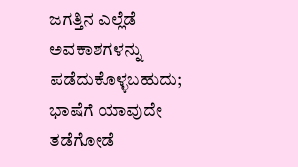ಜಗತ್ತಿನ ಎಲ್ಲೆಡೆ ಅವಕಾಶಗಳನ್ನು ಪಡೆದುಕೊಳ್ಳಬಹುದು; ಭಾಷೆಗೆ ಯಾವುದೇ ತಡೆಗೋಡೆ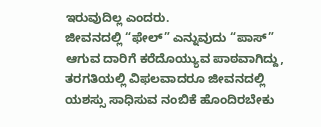ಇರುವುದಿಲ್ಲ ಎಂದರು.
ಜೀವನದಲ್ಲಿ “ಫೇಲ್” ಎನ್ನುವುದು “ಪಾಸ್” ಆಗುವ ದಾರಿಗೆ ಕರೆದೊಯ್ಯುವ ಪಾಠವಾಗಿದ್ದು, ತರಗತಿಯಲ್ಲಿ ವಿಫಲವಾದರೂ ಜೀವನದಲ್ಲಿ ಯಶಸ್ಸು ಸಾಧಿಸುವ ನಂಬಿಕೆ ಹೊಂದಿರಬೇಕು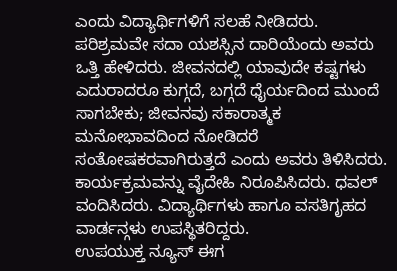ಎಂದು ವಿದ್ಯಾರ್ಥಿಗಳಿಗೆ ಸಲಹೆ ನೀಡಿದರು. ಪರಿಶ್ರಮವೇ ಸದಾ ಯಶಸ್ಸಿನ ದಾರಿಯೆಂದು ಅವರು ಒತ್ತಿ ಹೇಳಿದರು. ಜೀವನದಲ್ಲಿ ಯಾವುದೇ ಕಷ್ಟಗಳು ಎದುರಾದರೂ ಕುಗ್ಗದೆ, ಬಗ್ಗದೆ ಧೈರ್ಯದಿಂದ ಮುಂದೆ ಸಾಗಬೇಕು; ಜೀವನವು ಸಕಾರಾತ್ಮಕ ಮನೋಭಾವದಿಂದ ನೋಡಿದರೆ ಸಂತೋಷಕರವಾಗಿರುತ್ತದೆ ಎಂದು ಅವರು ತಿಳಿಸಿದರು.
ಕಾರ್ಯಕ್ರಮವನ್ನು ವೈದೇಹಿ ನಿರೂಪಿಸಿದರು. ಧವಲ್ ವಂದಿಸಿದರು. ವಿದ್ಯಾರ್ಥಿಗಳು ಹಾಗೂ ವಸತಿಗೃಹದ ವಾರ್ಡನ್ಗಳು ಉಪಸ್ಥಿತರಿದ್ದರು.
ಉಪಯುಕ್ತ ನ್ಯೂಸ್ ಈಗ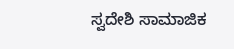ಸ್ವದೇಶಿ ಸಾಮಾಜಿಕ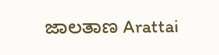ಜಾಲತಾಣ Arattai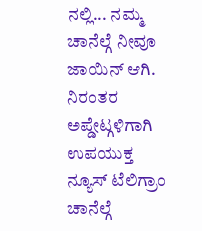ನಲ್ಲಿ... ನಮ್ಮ ಚಾನೆಲ್ಗೆ ನೀವೂ ಜಾಯಿನ್ ಆಗಿ.
ನಿರಂತರ ಅಪ್ಡೇಟ್ಗಳಿಗಾಗಿ ಉಪಯುಕ್ತ ನ್ಯೂಸ್ ಟೆಲಿಗ್ರಾಂ ಚಾನೆಲ್ಗೆ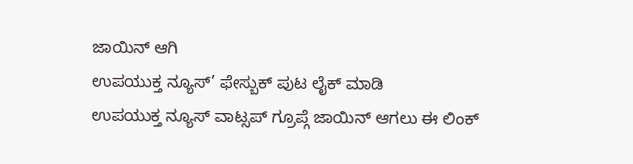ಜಾಯಿನ್ ಆಗಿ
ಉಪಯುಕ್ತ ನ್ಯೂಸ್’ ಫೇಸ್ಬುಕ್ ಪುಟ ಲೈಕ್ ಮಾಡಿ
ಉಪಯುಕ್ತ ನ್ಯೂಸ್ ವಾಟ್ಸಪ್ ಗ್ರೂಪ್ಗೆ ಜಾಯಿನ್ ಆಗಲು ಈ ಲಿಂಕ್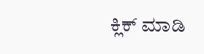ಕ್ಲಿಕ್ ಮಾಡಿ